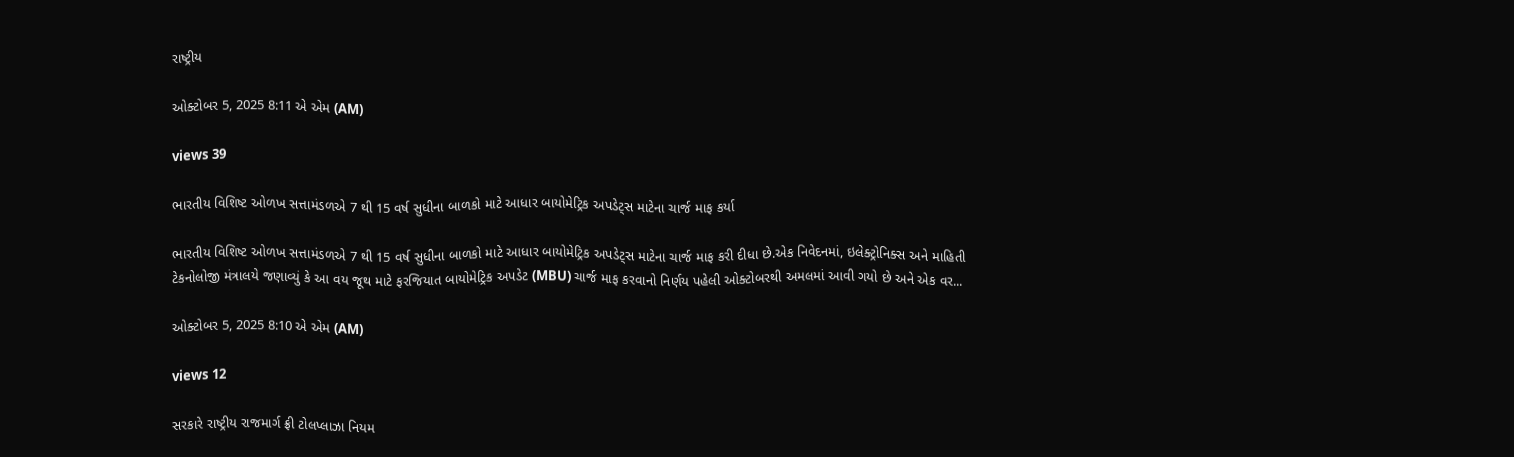રાષ્ટ્રીય

ઓક્ટોબર 5, 2025 8:11 એ એમ (AM)

views 39

ભારતીય વિશિષ્ટ ઓળખ સત્તામંડળએ 7 થી 15 વર્ષ સુધીના બાળકો માટે આધાર બાયોમેટ્રિક અપડેટ્સ માટેના ચાર્જ માફ કર્યા

ભારતીય વિશિષ્ટ ઓળખ સત્તામંડળએ 7 થી 15 વર્ષ સુધીના બાળકો માટે આધાર બાયોમેટ્રિક અપડેટ્સ માટેના ચાર્જ માફ કરી દીધા છે.એક નિવેદનમાં, ઇલેક્ટ્રોનિક્સ અને માહિતી ટેકનોલોજી મંત્રાલયે જણાવ્યું કે આ વય જૂથ માટે ફરજિયાત બાયોમેટ્રિક અપડેટ (MBU) ચાર્જ માફ કરવાનો નિર્ણય પહેલી ઓક્ટોબરથી અમલમાં આવી ગયો છે અને એક વર...

ઓક્ટોબર 5, 2025 8:10 એ એમ (AM)

views 12

સરકારે રાષ્ટ્રીય રાજમાર્ગ ફ્રી ટોલપ્લાઝા નિયમ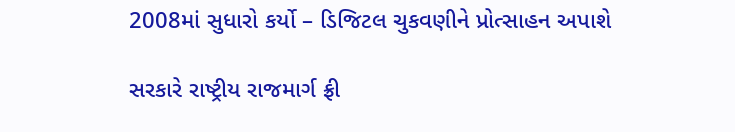2008માં સુધારો કર્યો – ડિજિટલ ચુકવણીને પ્રોત્સાહન અપાશે

સરકારે રાષ્ટ્રીય રાજમાર્ગ ફ્રી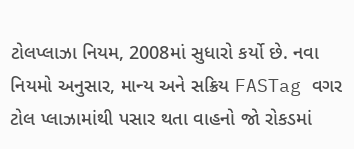ટોલપ્લાઝા નિયમ, 2008માં સુધારો કર્યો છે. નવા નિયમો અનુસાર, માન્ય અને સક્રિય FASTag વગર ટોલ પ્લાઝામાંથી પસાર થતા વાહનો જો રોકડમાં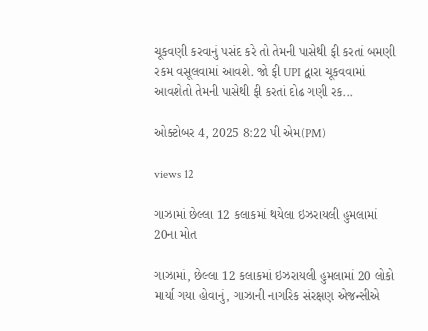ચૂકવણી કરવાનું પસંદ કરે તો તેમની પાસેથી ફી કરતાં બમણી રકમ વસૂલવામાં આવશે. જો ફી UPI દ્વારા ચૂકવવામાં આવશેતો તેમની પાસેથી ફી કરતાં દોઢ ગણી રક...

ઓક્ટોબર 4, 2025 8:22 પી એમ(PM)

views 12

ગાઝામાં છેલ્લા 12 કલાકમાં થયેલા ઇઝરાયલી હુમલામાં 20ના મોત

ગાઝામાં, છેલ્લા 12 કલાકમાં ઇઝરાયલી હુમલામાં 20 લોકો માર્યા ગયા હોવાનું, ગાઝાની નાગરિક સંરક્ષણ એજન્સીએ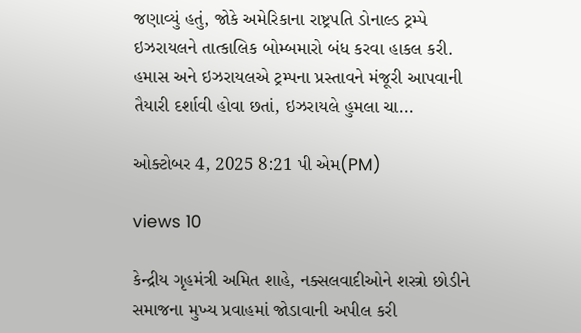જણાવ્યું હતું, જોકે અમેરિકાના રાષ્ટ્રપતિ ડોનાલ્ડ ટ્રમ્પે ઇઝરાયલને તાત્કાલિક બોમ્બમારો બંધ કરવા હાકલ કરી. હમાસ અને ઇઝરાયલએ ટ્રમ્પના પ્રસ્તાવને મંજૂરી આપવાની તૈયારી દર્શાવી હોવા છતાં, ઇઝરાયલે હુમલા ચા...

ઓક્ટોબર 4, 2025 8:21 પી એમ(PM)

views 10

કેન્દ્રીય ગૃહમંત્રી અમિત શાહે, નક્સલવાદીઓને શસ્ત્રો છોડીને સમાજના મુખ્ય પ્રવાહમાં જોડાવાની અપીલ કરી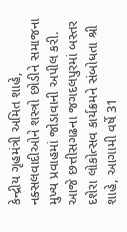કેન્દ્રીય ગૃહમંત્રી અમિત શાહે, નક્સલવાદીઓને શસ્ત્રો છોડીને સમાજના મુખ્ય પ્રવાહમાં જોડાવાની અપીલ કરી. આજે છત્તીસગઢના જગદલપુરમાં બસ્તર દશેરા લોકોત્સવ કાર્યક્રમને સંબોધતા શ્રી શાહે, આગામી વર્ષે 31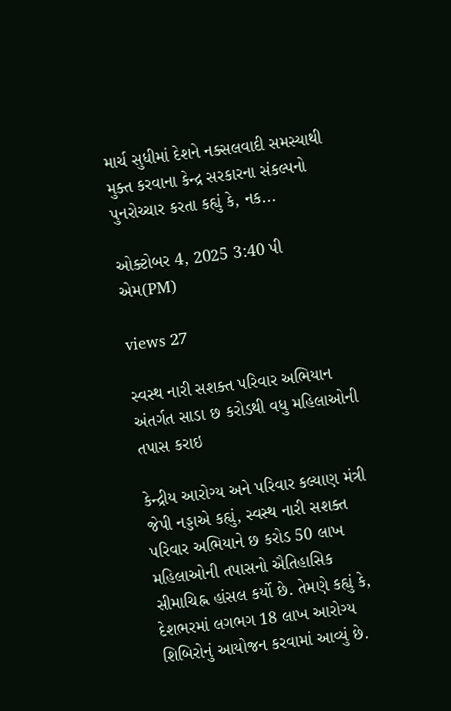માર્ચ સુધીમાં દેશને નક્સલવાદી સમસ્યાથી મુક્ત કરવાના કેન્દ્ર સરકારના સંકલ્પનો પુનરોચ્ચાર કરતા કહ્યું કે, નક...

ઓક્ટોબર 4, 2025 3:40 પી એમ(PM)

views 27

સ્વસ્થ નારી સશક્ત પરિવાર અભિયાન અંતર્ગત સાડા છ કરોડથી વધુ મહિલાઓની તપાસ કરાઇ

કેન્દ્રીય આરોગ્ય અને પરિવાર કલ્યાણ મંત્રી જેપી નડ્ડાએ કહ્યું, સ્વસ્થ નારી સશક્ત પરિવાર અભિયાને છ કરોડ 50 લાખ મહિલાઓની તપાસનો ઐતિહાસિક સીમાચિહ્ન હાંસલ કર્યો છે. તેમણે કહ્યું કે, દેશભરમાં લગભગ 18 લાખ આરોગ્ય શિબિરોનું આયોજન કરવામાં આવ્યું છે.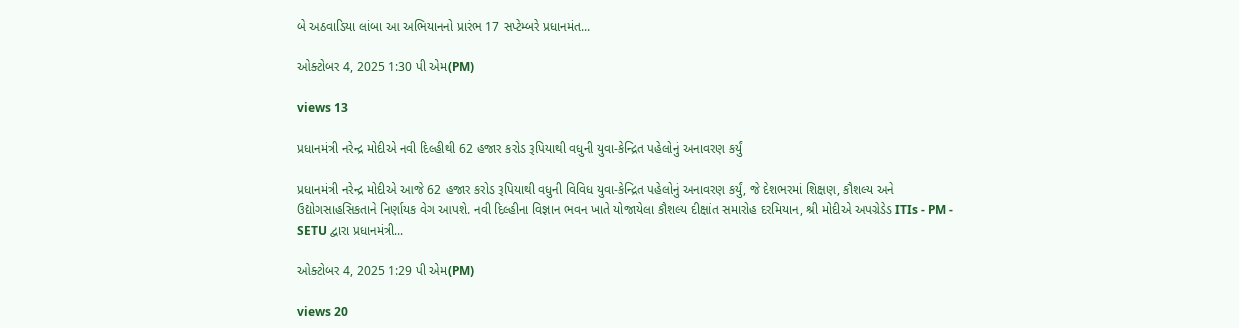બે અઠવાડિયા લાંબા આ અભિયાનનો પ્રારંભ 17 સપ્ટેમ્બરે પ્રધાનમંત...

ઓક્ટોબર 4, 2025 1:30 પી એમ(PM)

views 13

પ્રધાનમંત્રી નરેન્દ્ર મોદીએ નવી દિલ્હીથી 62 હજાર કરોડ રૂપિયાથી વધુની યુવા-કેન્દ્રિત પહેલોનું અનાવરણ કર્યું

પ્રધાનમંત્રી નરેન્દ્ર મોદીએ આજે 62 હજાર કરોડ રૂપિયાથી વધુની વિવિધ યુવા-કેન્દ્રિત પહેલોનું અનાવરણ કર્યું, જે દેશભરમાં શિક્ષણ, કૌશલ્ય અને ઉદ્યોગસાહસિકતાને નિર્ણાયક વેગ આપશે. નવી દિલ્હીના વિજ્ઞાન ભવન ખાતે યોજાયેલા કૌશલ્ય દીક્ષાંત સમારોહ દરમિયાન, શ્રી મોદીએ અપગ્રેડેડ ITIs - PM - SETU દ્વારા પ્રધાનમંત્રી...

ઓક્ટોબર 4, 2025 1:29 પી એમ(PM)

views 20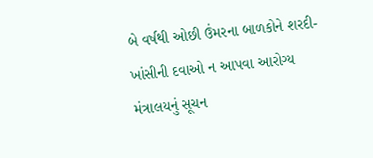બે વર્ષથી ઓછી ઉંમરના બાળકોને શરદી-ખાંસીની દવાઓ ન આપવા આરોગ્ય મંત્રાલયનું સૂચન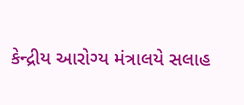કેન્દ્રીય આરોગ્ય મંત્રાલયે સલાહ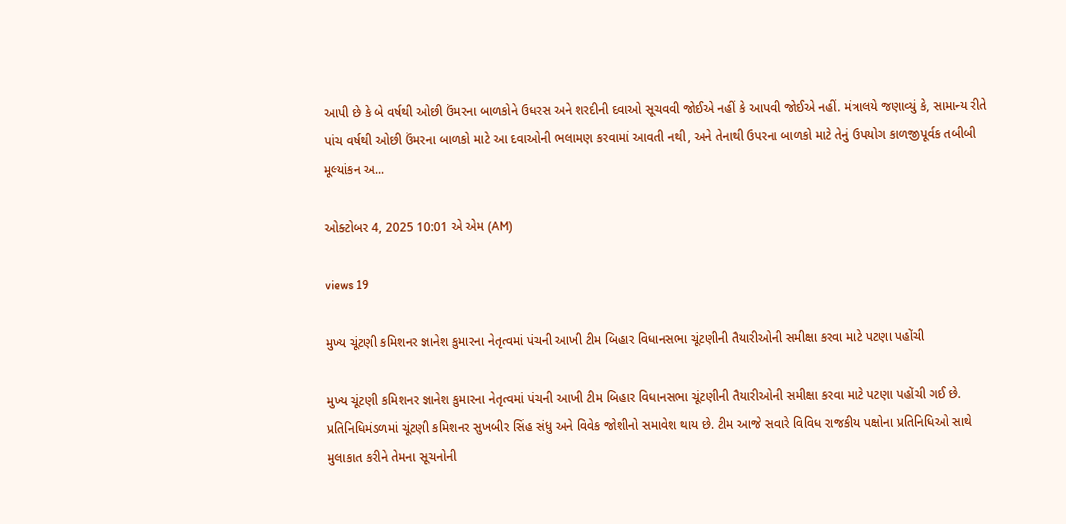આપી છે કે બે વર્ષથી ઓછી ઉંમરના બાળકોને ઉધરસ અને શરદીની દવાઓ સૂચવવી જોઈએ નહીં કે આપવી જોઈએ નહીં. મંત્રાલયે જણાવ્યું કે, સામાન્ય રીતે પાંચ વર્ષથી ઓછી ઉંમરના બાળકો માટે આ દવાઓની ભલામણ કરવામાં આવતી નથી, અને તેનાથી ઉપરના બાળકો માટે તેનું ઉપયોગ કાળજીપૂર્વક તબીબી મૂલ્યાંકન અ...

ઓક્ટોબર 4, 2025 10:01 એ એમ (AM)

views 19

મુખ્ય ચૂંટણી કમિશનર જ્ઞાનેશ કુમારના નેતૃત્વમાં પંચની આખી ટીમ બિહાર વિધાનસભા ચૂંટણીની તૈયારીઓની સમીક્ષા કરવા માટે પટણા પહોંચી

મુખ્ય ચૂંટણી કમિશનર જ્ઞાનેશ કુમારના નેતૃત્વમાં પંચની આખી ટીમ બિહાર વિધાનસભા ચૂંટણીની તૈયારીઓની સમીક્ષા કરવા માટે પટણા પહોંચી ગઈ છે. પ્રતિનિધિમંડળમાં ચૂંટણી કમિશનર સુખબીર સિંહ સંધુ અને વિવેક જોશીનો સમાવેશ થાય છે. ટીમ આજે સવારે વિવિધ રાજકીય પક્ષોના પ્રતિનિધિઓ સાથે મુલાકાત કરીને તેમના સૂચનોની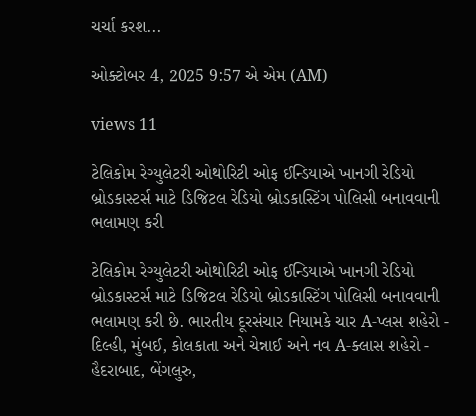ચર્ચા કરશ...

ઓક્ટોબર 4, 2025 9:57 એ એમ (AM)

views 11

ટેલિકોમ રેગ્યુલેટરી ઓથોરિટી ઓફ ઈન્ડિયાએ ખાનગી રેડિયો બ્રોડકાસ્ટર્સ માટે ડિજિટલ રેડિયો બ્રોડકાસ્ટિંગ પોલિસી બનાવવાની ભલામણ કરી

ટેલિકોમ રેગ્યુલેટરી ઓથોરિટી ઓફ ઈન્ડિયાએ ખાનગી રેડિયો બ્રોડકાસ્ટર્સ માટે ડિજિટલ રેડિયો બ્રોડકાસ્ટિંગ પોલિસી બનાવવાની ભલામણ કરી છે. ભારતીય દૂરસંચાર નિયામકે ચાર A-પ્લસ શહેરો - દિલ્હી, મુંબઈ, કોલકાતા અને ચેન્નાઈ અને નવ A-ક્લાસ શહેરો - હૈદરાબાદ, બેંગલુરુ,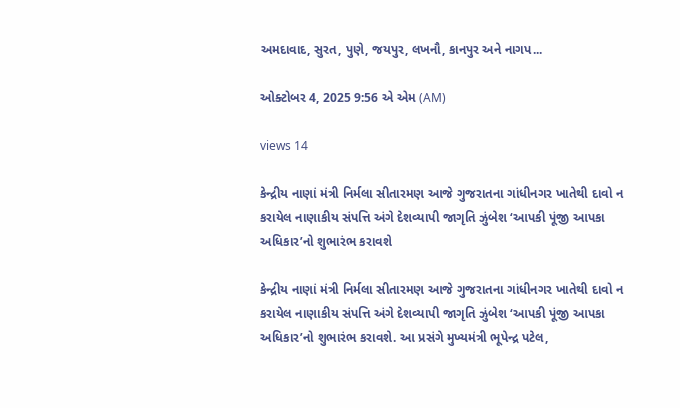અમદાવાદ, સુરત, પુણે, જયપુર, લખનૌ, કાનપુર અને નાગપ...

ઓક્ટોબર 4, 2025 9:56 એ એમ (AM)

views 14

કેન્દ્રીય નાણાં મંત્રી નિર્મલા સીતારમણ આજે ગુજરાતના ગાંધીનગર ખાતેથી દાવો ન કરાયેલ નાણાકીય સંપત્તિ અંગે દેશવ્યાપી જાગૃતિ ઝુંબેશ ‘આપકી પૂંજી આપકા અધિકાર’નો શુભારંભ કરાવશે

કેન્દ્રીય નાણાં મંત્રી નિર્મલા સીતારમણ આજે ગુજરાતના ગાંધીનગર ખાતેથી દાવો ન કરાયેલ નાણાકીય સંપત્તિ અંગે દેશવ્યાપી જાગૃતિ ઝુંબેશ ‘આપકી પૂંજી આપકા અધિકાર’નો શુભારંભ કરાવશે. આ પ્રસંગે મુખ્યમંત્રી ભૂપેન્દ્ર પટેલ,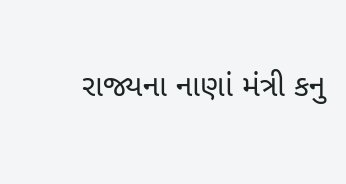રાજ્યના નાણાં મંત્રી કનુ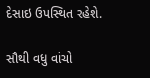દેસાઇ ઉપસ્થિત રહેશે.

સૌથી વધુ વાંચો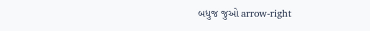બધુજ જુઓ arrow-right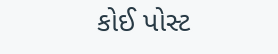કોઈ પોસ્ટ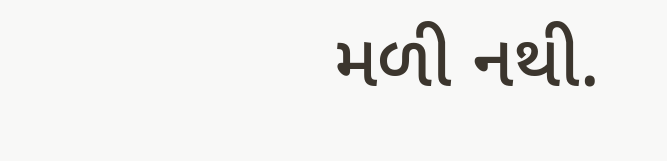મળી નથી.